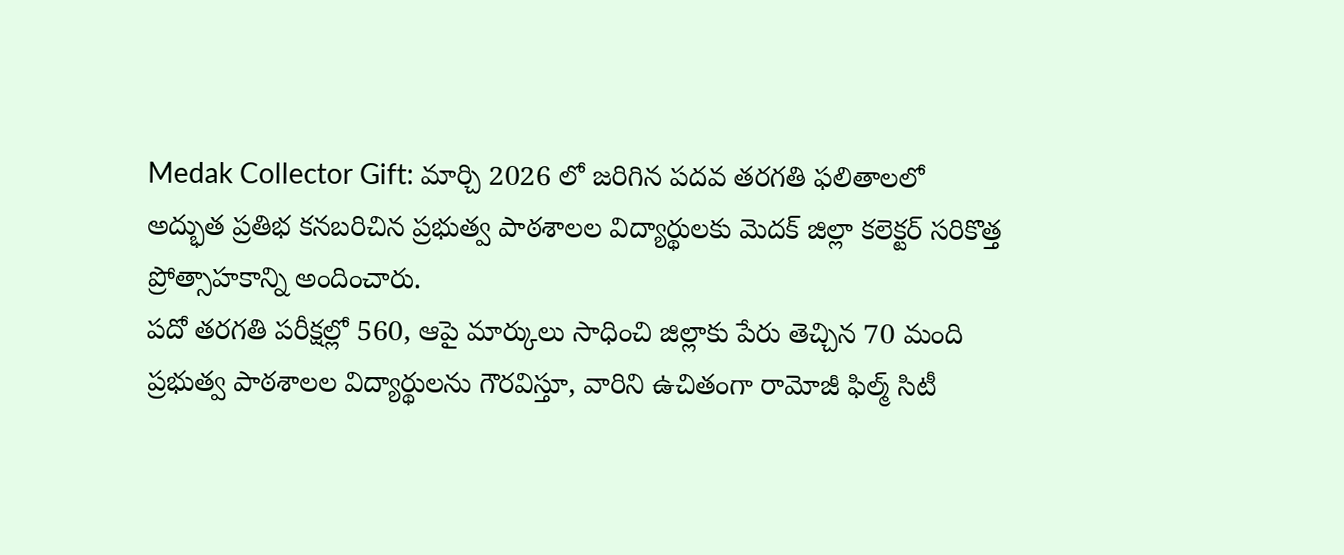Medak Collector Gift: మార్చి 2026 లో జరిగిన పదవ తరగతి ఫలితాలలో అద్భుత ప్రతిభ కనబరిచిన ప్రభుత్వ పాఠశాలల విద్యార్థులకు మెదక్ జిల్లా కలెక్టర్ సరికొత్త ప్రోత్సాహకాన్ని అందించారు.
పదో తరగతి పరీక్షల్లో 560, ఆపై మార్కులు సాధించి జిల్లాకు పేరు తెచ్చిన 70 మంది ప్రభుత్వ పాఠశాలల విద్యార్థులను గౌరవిస్తూ, వారిని ఉచితంగా రామోజీ ఫిల్మ్ సిటీ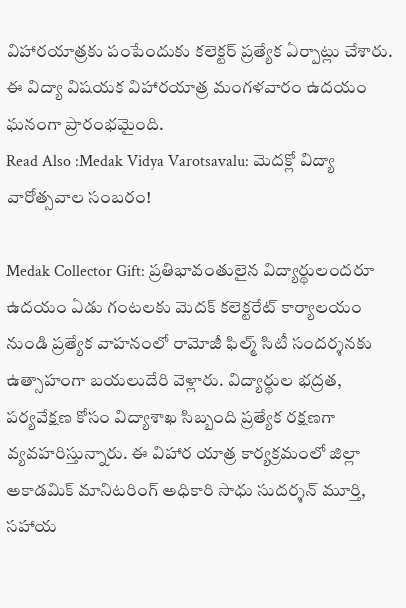విహారయాత్రకు పంపేందుకు కలెక్టర్ ప్రత్యేక ఏర్పాట్లు చేశారు. ఈ విద్యా విషయక విహారయాత్ర మంగళవారం ఉదయం ఘనంగా ప్రారంభమైంది.
Read Also :Medak Vidya Varotsavalu: మెదక్లో విద్యా వారోత్సవాల సంబరం!

Medak Collector Gift: ప్రతిభావంతులైన విద్యార్థులందరూ ఉదయం ఏడు గంటలకు మెదక్ కలెక్టరేట్ కార్యాలయం నుండి ప్రత్యేక వాహనంలో రామోజీ ఫిల్మ్ సిటీ సందర్శనకు ఉత్సాహంగా బయలుదేరి వెళ్లారు. విద్యార్థుల భద్రత, పర్యవేక్షణ కోసం విద్యాశాఖ సిబ్బంది ప్రత్యేక రక్షణగా వ్యవహరిస్తున్నారు. ఈ విహార యాత్ర కార్యక్రమంలో జిల్లా అకాడమిక్ మానిటరింగ్ అధికారి సాధు సుదర్శన్ మూర్తి, సహాయ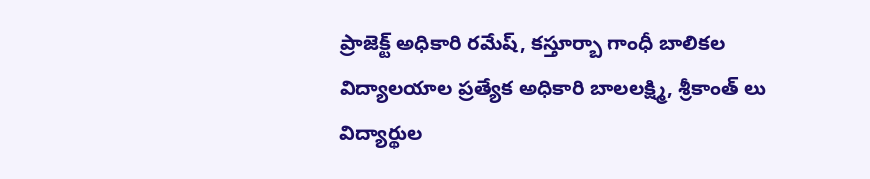ప్రాజెక్ట్ అధికారి రమేష్, కస్తూర్బా గాంధీ బాలికల విద్యాలయాల ప్రత్యేక అధికారి బాలలక్ష్మి, శ్రీకాంత్ లు విద్యార్థుల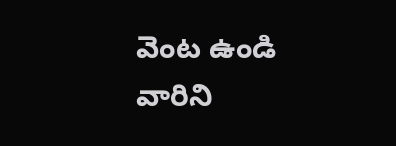వెంట ఉండి వారిని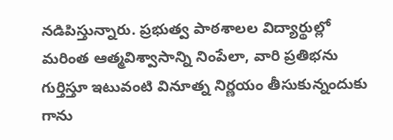నడిపిస్తున్నారు. ప్రభుత్వ పాఠశాలల విద్యార్థుల్లో మరింత ఆత్మవిశ్వాసాన్ని నింపేలా, వారి ప్రతిభను గుర్తిస్తూ ఇటువంటి వినూత్న నిర్ణయం తీసుకున్నందుకు గాను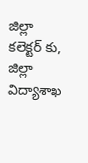జిల్లా కలెక్టర్ కు, జిల్లా విద్యాశాఖ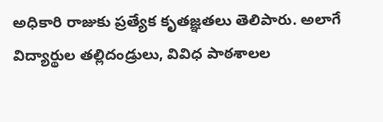అధికారి రాజుకు ప్రత్యేక కృతజ్ఞతలు తెలిపారు. అలాగే విద్యార్థుల తల్లిదండ్రులు, వివిధ పాఠశాలల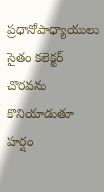ప్రధానోపాధ్యాయులు సైతం కలెక్టర్ చొరవను కొనియాడుతూ హర్షం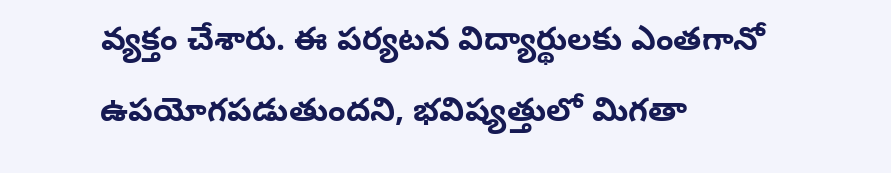వ్యక్తం చేశారు. ఈ పర్యటన విద్యార్థులకు ఎంతగానో ఉపయోగపడుతుందని, భవిష్యత్తులో మిగతా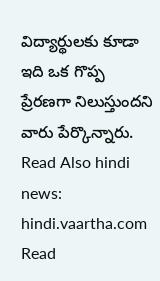విద్యార్థులకు కూడా ఇది ఒక గొప్ప ప్రేరణగా నిలుస్తుందని వారు పేర్కొన్నారు.
Read Also hindi news: hindi.vaartha.com
Read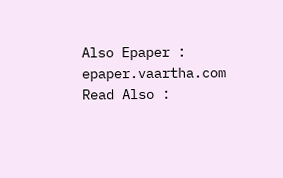Also Epaper : epaper.vaartha.com
Read Also :